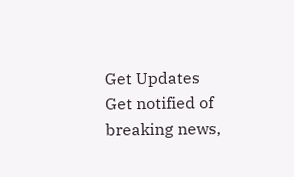Get Updates
Get notified of breaking news,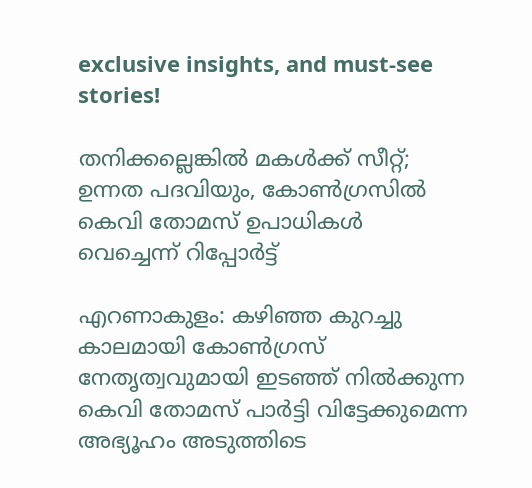exclusive insights, and must-see stories!

തനിക്കല്ലെങ്കില്‍ മകള്‍ക്ക് സീറ്റ്; ഉന്നത പദവിയും, കോണ്‍ഗ്രസില്‍ കെവി തോമസ് ഉപാധികള്‍ വെച്ചെന്ന് റിപ്പോര്‍ട്ട്

എറണാകുളം: കഴിഞ്ഞ കുറച്ചു കാലമായി കോണ്‍ഗ്രസ് നേതൃത്വവുമായി ഇടഞ്ഞ് നില്‍ക്കുന്ന കെവി തോമസ് പാര്‍ട്ടി വിട്ടേക്കുമെന്ന അഭ്യൂഹം അടുത്തിടെ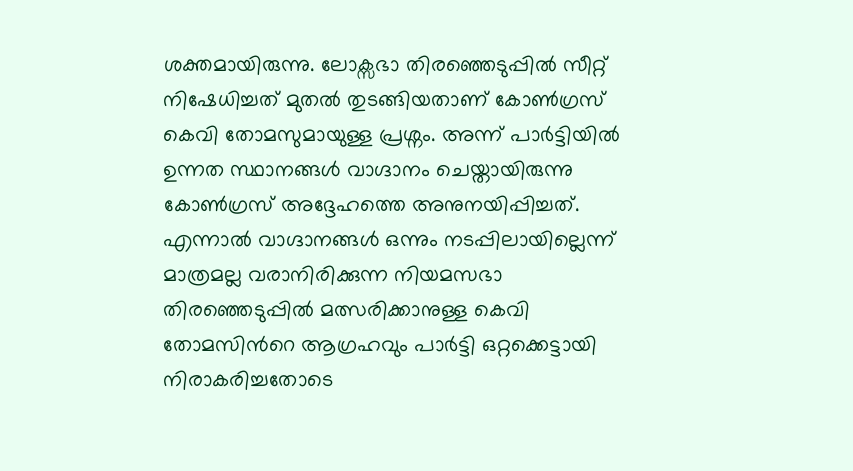ശക്തമായിരുന്നു. ലോക്സഭാ തിരഞ്ഞെടുപ്പില്‍ സീറ്റ് നിഷേധിച്ചത് മുതല്‍ തുടങ്ങിയതാണ് കോണ്‍ഗ്രസ് കെവി തോമസുമായുള്ള പ്രശ്നം. അന്ന് പാര്‍ട്ടിയില്‍ ഉന്നത സ്ഥാനങ്ങള്‍ വാഗ്ദാനം ചെയ്തായിരുന്നു കോണ്‍ഗ്രസ് അദ്ദേഹത്തെ അനുനയിപ്പിച്ചത്. എന്നാല്‍ വാഗ്ദാനങ്ങള്‍ ഒന്നും നടപ്പിലായില്ലെന്ന് മാത്രമല്ല വരാനിരിക്കുന്ന നിയമസഭാ തിരഞ്ഞെടുപ്പില്‍ മത്സരിക്കാനുള്ള കെവി തോമസിന്‍റെ ആഗ്രഹവും പാര്‍ട്ടി ഒറ്റക്കെട്ടായി നിരാകരിച്ചതോടെ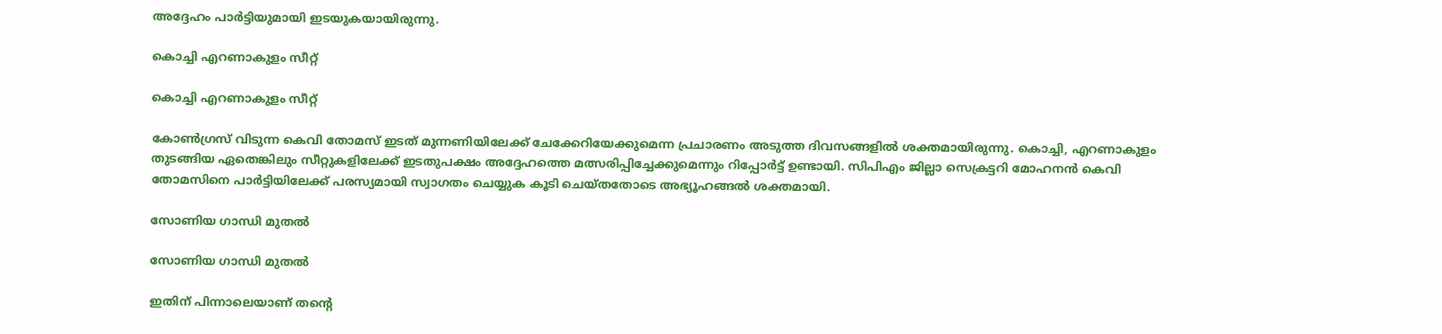അദ്ദേഹം പാര്‍ട്ടിയുമായി ഇടയുകയായിരുന്നു.

കൊച്ചി എറണാകുളം സീറ്റ്

കൊച്ചി എറണാകുളം സീറ്റ്

കോണ്‍ഗ്രസ് വിടുന്ന കെവി തോമസ് ഇടത് മുന്നണിയിലേക്ക് ചേക്കേറിയേക്കുമെന്ന പ്രചാരണം അടുത്ത ദിവസങ്ങളില്‍ ശക്തമായിരുന്നു. കൊച്ചി, എറണാകുളം തുടങ്ങിയ ഏതെങ്കിലും സീറ്റുകളിലേക്ക് ഇടതുപക്ഷം അദ്ദേഹത്തെ മത്സരിപ്പിച്ചേക്കുമെന്നും റിപ്പോര്‍ട്ട് ഉണ്ടായി. സിപിഎം ജില്ലാ സെക്രട്ടറി മോഹനന്‍ കെവി തോമസിനെ പാര്‍ട്ടിയിലേക്ക് പരസ്യമായി സ്വാഗതം ചെയ്യുക കൂടി ചെയ്തതോടെ അഭ്യൂഹങ്ങല്‍ ശക്തമായി.

സോണിയ ഗാന്ധി മുതല്‍

സോണിയ ഗാന്ധി മുതല്‍

ഇതിന് പിന്നാലെയാണ് തന്‍റെ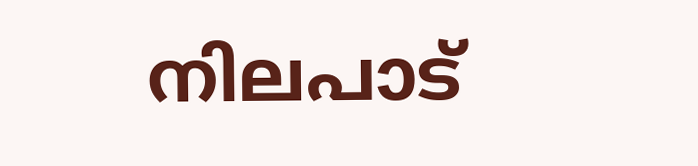നിലപാട്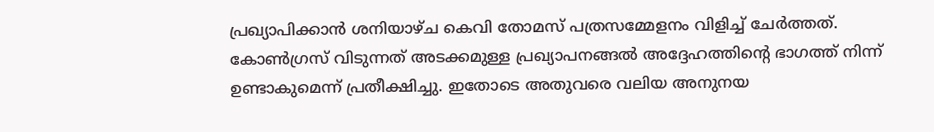പ്രഖ്യാപിക്കാന്‍ ശനിയാഴ്ച കെവി തോമസ് പത്രസമ്മേളനം വിളിച്ച് ചേര്‍ത്തത്. കോണ്‍ഗ്രസ് വിടുന്നത് അടക്കമുള്ള പ്രഖ്യാപനങ്ങല്‍ അദ്ദേഹത്തിന്‍റെ ഭാഗത്ത് നിന്ന് ഉണ്ടാകുമെന്ന് പ്രതീക്ഷിച്ചു. ഇതോടെ അതുവരെ വലിയ അനുനയ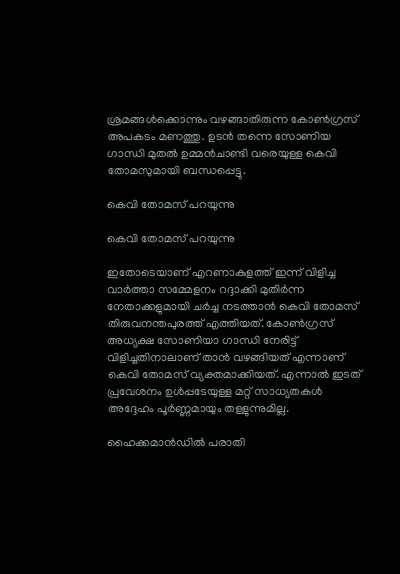ശ്രമങ്ങള്‍ക്കൊന്നും വഴങ്ങാതിരുന്ന കോണ്‍ഗ്രസ് അപകടം മണത്തു. ഉടന്‍ തന്നെ സോണിയ ഗാന്ധി മുതല്‍ ഉമ്മന്‍ചാണ്ടി വരെയുള്ള കെവി തോമസുമായി ബന്ധപ്പെട്ടു.

കെവി തോമസ് പറയുന്നു

കെവി തോമസ് പറയുന്നു

ഇതോടെയാണ് എറണാകുളത്ത് ഇന്ന് വിളിച്ച വാര്‍ത്താ സമ്മേളനം റദ്ദാക്കി മുതിര്‍ന്ന നേതാക്കളുമായി ചര്‍ച്ച നടത്താന്‍ കെവി തോമസ് തിരുവനന്തപുരത്ത് എത്തിയത്. കോൺഗ്രസ് അധ്യക്ഷ സോണിയാ ഗാന്ധി നേരിട്ട് വിളിച്ചതിനാലാണ് താൻ വഴങ്ങിയത് എന്നാണ് കെവി തോമസ് വ്യക്തമാക്കിയത്. എന്നാല്‍ ഇടത് പ്രവേശനം ഉള്‍പ്പടേയുള്ള മറ്റ് സാധ്യതകള്‍ അദ്ദേഹം പൂര്‍ണ്ണമായും തള്ളുന്നുമില്ല.

ഹൈക്കമാന്‍ഡില്‍ പരാതി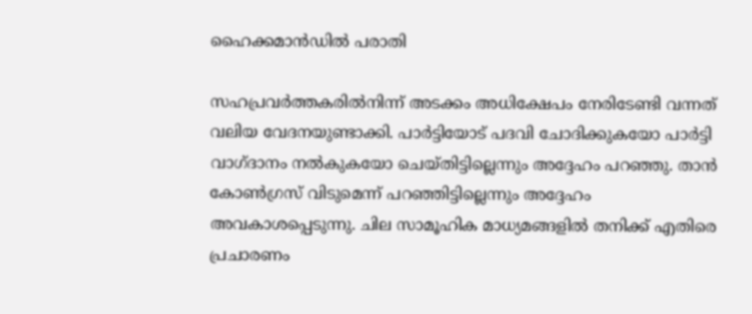ഹൈക്കമാന്‍ഡില്‍ പരാതി

സഹപ്രവർത്തകരിൽനിന്ന് അടക്കം അധിക്ഷേപം നേരിടേണ്ടി വന്നത് വലിയ വേദനയുണ്ടാക്കി. പാർട്ടിയോട് പദവി ചോദിക്കുകയോ പാർട്ടി വാഗ്ദാനം നല്‍കുകയോ ചെയ്തിട്ടില്ലെന്നും അദ്ദേഹം പറഞ്ഞു. താന്‍ കോണ്‍ഗ്രസ് വിടുമെന്ന് പറഞ്ഞിട്ടില്ലെന്നും അദ്ദേഹം അവകാശപ്പെടുന്നു. ചില സാമൂഹിക മാധ്യമങ്ങളില്‍ തനിക്ക് എതിരെ പ്രചാരണം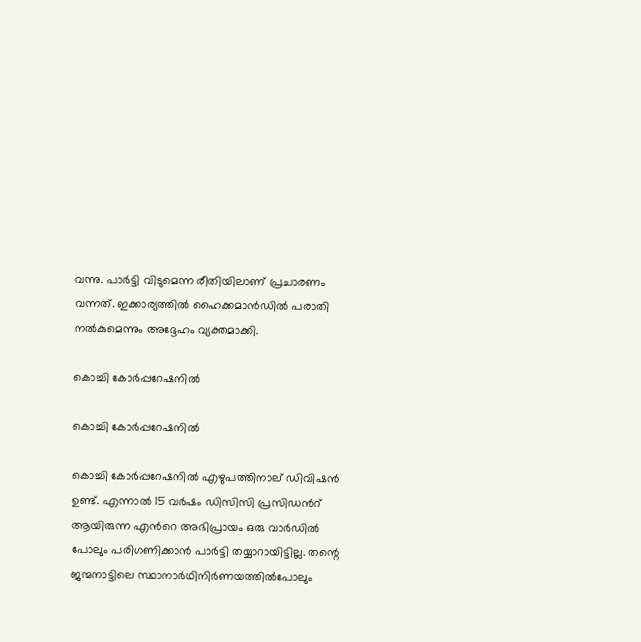വന്നു. പാര്‍ട്ടി വിടുമെന്ന രീതിയിലാണ് പ്രചാരണം വന്നത്. ഇക്കാര്യത്തില്‍ ഹൈക്കമാന്‍ഡില്‍ പരാതി നല്‍കുമെന്നും അദ്ദേഹം വ്യക്തമാക്കി.

കൊച്ചി കോര്‍പ്പറേഷനില്‍

കൊച്ചി കോര്‍പ്പറേഷനില്‍

കൊച്ചി കോര്‍പ്പറേഷനില്‍ എഴുപത്തിനാല് ഡിവിഷന്‍ ഉണ്ട്. എന്നാല്‍ 15 വര്‍ഷം ഡിസിസി പ്രസിഡന്‍റ് ആയിരുന്ന എന്‍റെ അഭിപ്രായം ഒരു വാര്‍ഡില്‍ പോലും പരിഗണിക്കാന്‍ പാര്‍ട്ടി തയ്യാറായിട്ടില്ല. തന്റെ ജന്മനാട്ടിലെ സ്ഥാനാര്‍ഥിനിര്‍ണയത്തില്‍പോലും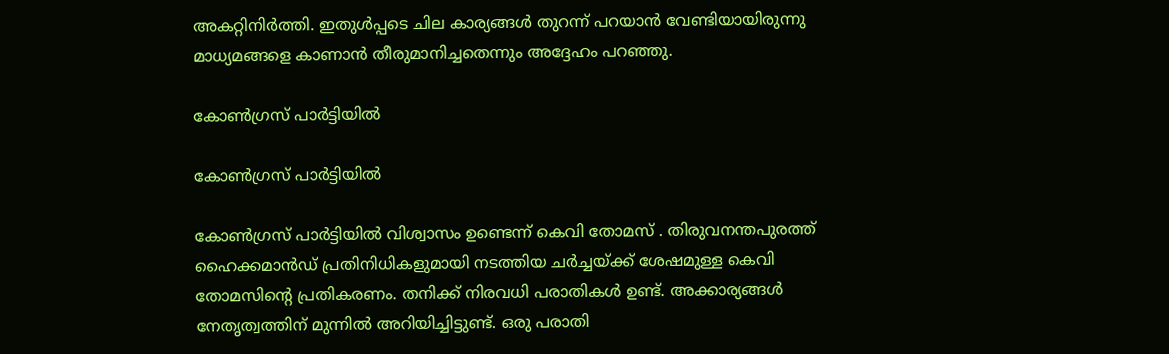അകറ്റിനിര്‍ത്തി. ഇതുള്‍പ്പടെ ചില കാര്യങ്ങള്‍ തുറന്ന് പറയാന്‍ വേണ്ടിയായിരുന്നു മാധ്യമങ്ങളെ കാണാന്‍ തീരുമാനിച്ചതെന്നും അദ്ദേഹം പറഞ്ഞു.

കോൺഗ്രസ് പാര്‍ട്ടിയിൽ

കോൺഗ്രസ് പാര്‍ട്ടിയിൽ

കോൺഗ്രസ് പാര്‍ട്ടിയിൽ വിശ്വാസം ഉണ്ടെന്ന് കെവി തോമസ് . തിരുവനന്തപുരത്ത് ഹൈക്കമാന്‍ഡ് പ്രതിനിധികളുമായി നടത്തിയ ചര്‍ച്ചയ്ക്ക് ശേഷമുള്ള കെവി തോമസിന്‍റെ പ്രതികരണം. തനിക്ക് നിരവധി പരാതികള്‍ ഉണ്ട്. അക്കാര്യങ്ങള്‍ നേതൃത്വത്തിന് മുന്നില്‍ അറിയിച്ചിട്ടുണ്ട്. ഒരു പരാതി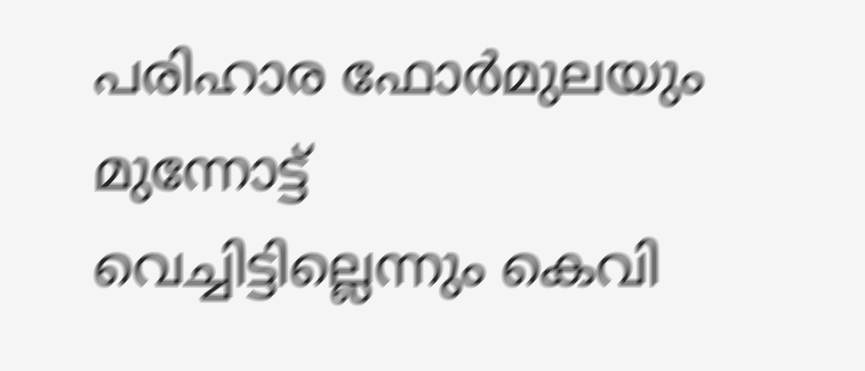പരിഹാര ഫോര്‍മുലയും മുന്നോട്ട് വെച്ചിട്ടില്ലെന്നും കെവി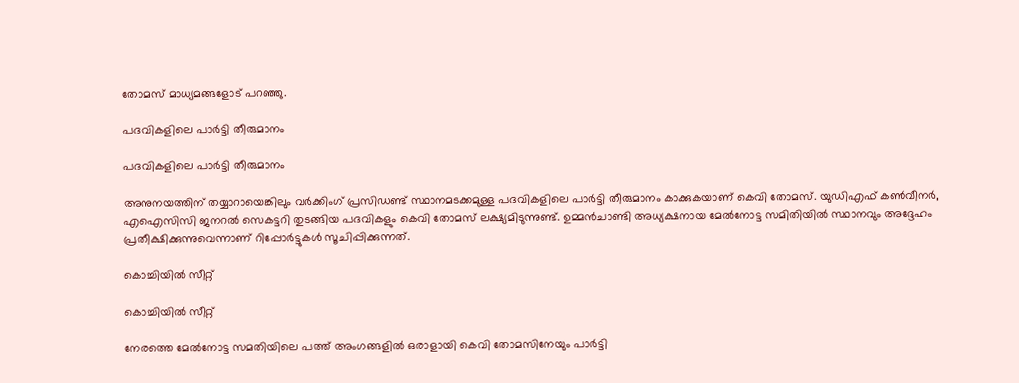തോമസ് മാധ്യമങ്ങളോട് പറഞ്ഞു.

പദവികളിലെ പാർട്ടി തീരുമാനം

പദവികളിലെ പാർട്ടി തീരുമാനം

അനുനയത്തിന് തയ്യാറായെങ്കിലും വർക്കിംഗ് പ്രസിഡണ്ട് സ്ഥാനമടക്കമുള്ള പദവികളിലെ പാർട്ടി തീരുമാനം കാക്കുകയാണ് കെവി തോമസ്. യുഡിഎഫ് കൺവീനർ, എഐസിസി ജനറൽ സെകട്ടറി തുടങ്ങിയ പദവികളും കെവി തോമസ് ലക്ഷ്യമിടുന്നുണ്ട്. ഉമ്മൻചാണ്ടി അധ്യക്ഷനായ മേൽനോട്ട സമിതിയിൽ സ്ഥാനവും അദ്ദേഹം പ്രതീക്ഷിക്കുന്നുവെന്നാണ് റിപ്പോര്‍ട്ടുകള്‍ സൂചിപ്പിക്കുന്നത്.

കൊച്ചിയില്‍ സീറ്റ്

കൊച്ചിയില്‍ സീറ്റ്

നേരത്തെ മേല്‍നോട്ട സമതിയിലെ പത്ത് അംഗങ്ങളില്‍ ഒരാളായി കെവി തോമസിനേയും പാര്‍ട്ടി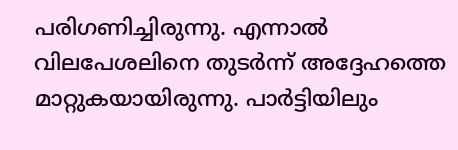പരിഗണിച്ചിരുന്നു. എന്നാല്‍ വിലപേശലിനെ തുടര്‍ന്ന് അദ്ദേഹത്തെ മാറ്റുകയായിരുന്നു. പാര്‍ട്ടിയിലും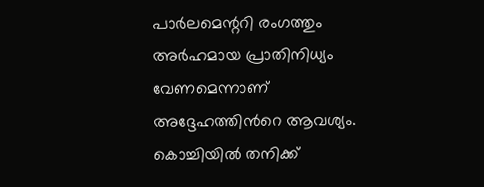പാര്‍ലമെന്ററി രംഗത്തും അര്‍ഹമായ പ്രാതിനിധ്യം വേണമെന്നാണ് അദ്ദേഹത്തിന്‍റെ ആവശ്യം. കൊച്ചിയില്‍ തനിക്ക്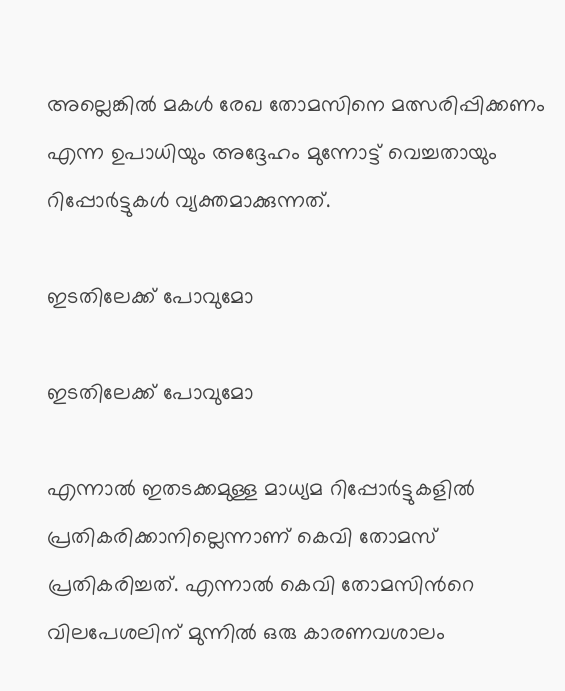അല്ലെങ്കില്‍ മകള്‍ രേഖ തോമസിനെ മത്സരിപ്പിക്കണം എന്ന ഉപാധിയും അദ്ദേഹം മുന്നോട്ട് വെച്ചതായും റിപ്പോര്‍ട്ടുകള്‍ വ്യക്തമാക്കുന്നത്.

ഇടതിലേക്ക് പോവുമോ

ഇടതിലേക്ക് പോവുമോ

എന്നാല്‍ ഇതടക്കമുള്ള മാധ്യമ റിപ്പോര്‍ട്ടുകളില്‍ പ്രതികരിക്കാനില്ലെന്നാണ് കെവി തോമസ് പ്രതികരിച്ചത്. എന്നാല്‍ കെവി തോമസിന്‍റെ വിലപേശലിന് മുന്നില്‍ ഒരു കാരണവശാലം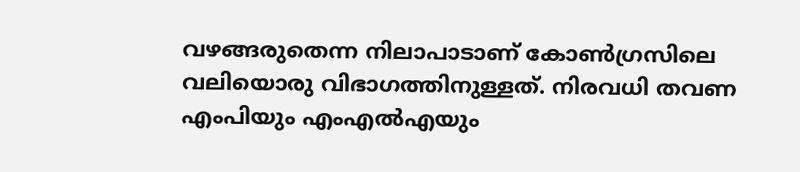വഴങ്ങരുതെന്ന നിലാപാടാണ് കോണ്‍ഗ്രസിലെ വലിയൊരു വിഭാഗത്തിനുള്ളത്. നിരവധി തവണ എംപിയും എംഎല്‍എയും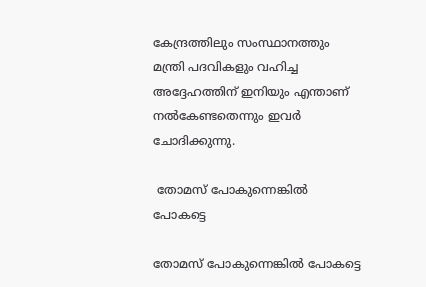കേന്ദ്രത്തിലും സംസ്ഥാനത്തും മന്ത്രി പദവികളും വഹിച്ച അദ്ദേഹത്തിന് ഇനിയും എന്താണ് നല്‍കേണ്ടതെന്നും ഇവര്‍ ചോദിക്കുന്നു.

 തോമസ് പോകുന്നെങ്കിൽ പോകട്ടെ

തോമസ് പോകുന്നെങ്കിൽ പോകട്ടെ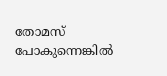തോമസ് പോകുന്നെങ്കിൽ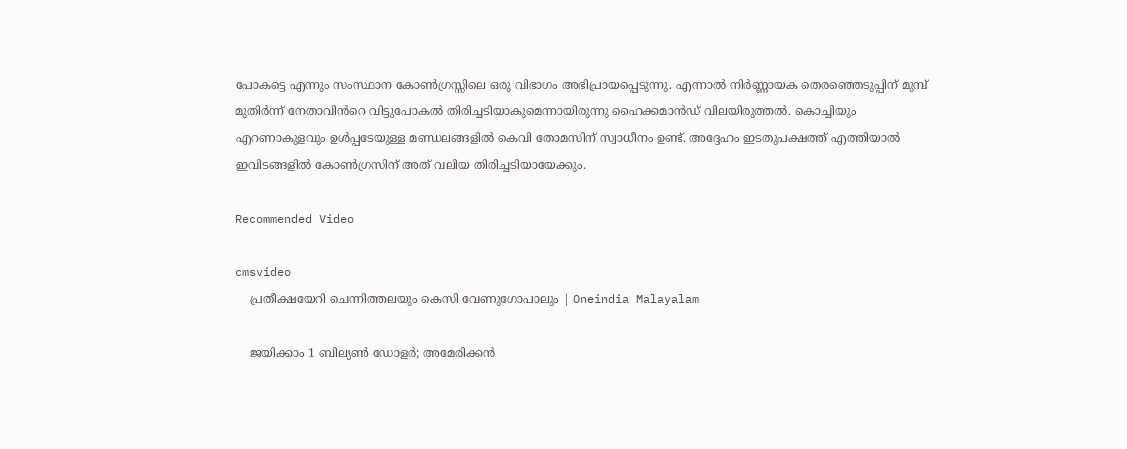പോകട്ടെ എന്നും സംസ്ഥാന കോൺഗ്രസ്സിലെ ഒരു വിഭാഗം അഭിപ്രായപ്പെടുന്നു. എന്നാല്‍ നിർണ്ണായക തെര‍ഞ്ഞെടുപ്പിന് മുമ്പ് മുതിർന്ന് നേതാവിൻറെ വിട്ടുപോകൽ തിരിച്ചടിയാകുമെന്നായിരുന്നു ഹൈക്കമാന്‍ഡ് വിലയിരുത്തല്‍. കൊച്ചിയും എറണാകുളവും ഉള്‍പ്പടേയുള്ള മണ്ഡലങ്ങളില്‍ കെവി തോമസിന് സ്വാധീനം ഉണ്ട്. അദ്ദേഹം ഇടതുപക്ഷത്ത് എത്തിയാല്‍ ഇവിടങ്ങളില്‍ കോണ്‍ഗ്രസിന് അത് വലിയ തിരിച്ചടിയായേക്കും.

Recommended Video

cmsvideo
    പ്രതീക്ഷയേറി ചെന്നിത്തലയും കെസി വേണുഗോപാലും | Oneindia Malayalam

    ജയിക്കാം 1 ബില്യൺ ഡോളർ; അമേരിക്കൻ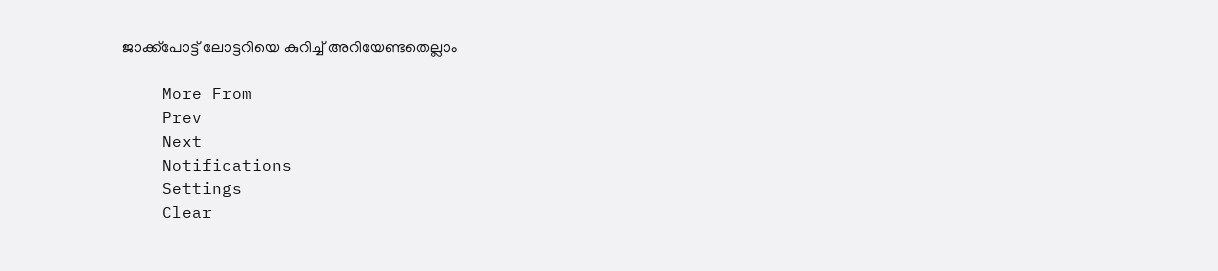ജാക്ക്പോട്ട് ലോട്ടറിയെ കുറിച്ച് അറിയേണ്ടതെല്ലാം

    More From
    Prev
    Next
    Notifications
    Settings
    Clear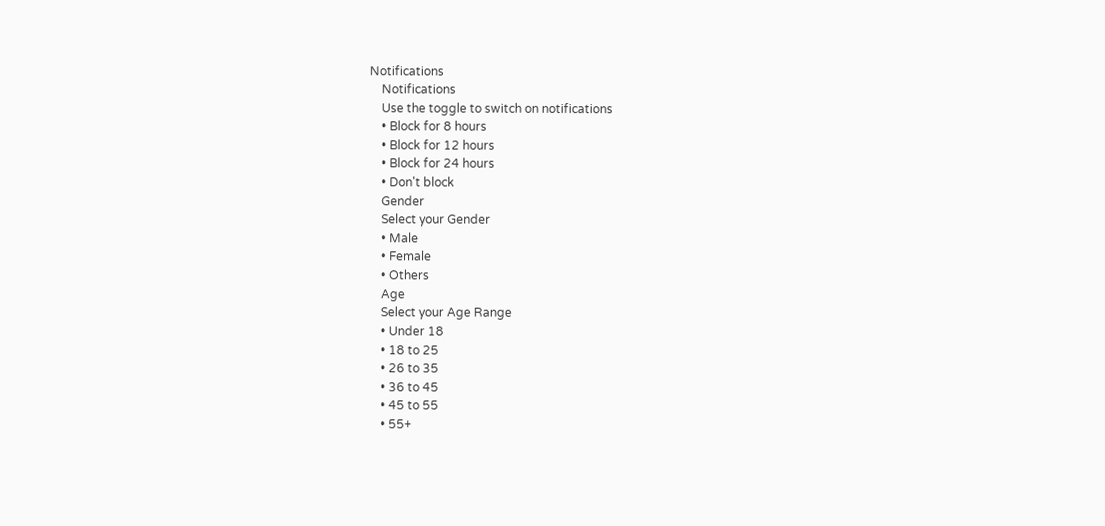Notifications
    Notifications
    Use the toggle to switch on notifications
    • Block for 8 hours
    • Block for 12 hours
    • Block for 24 hours
    • Don't block
    Gender
    Select your Gender
    • Male
    • Female
    • Others
    Age
    Select your Age Range
    • Under 18
    • 18 to 25
    • 26 to 35
    • 36 to 45
    • 45 to 55
    • 55+